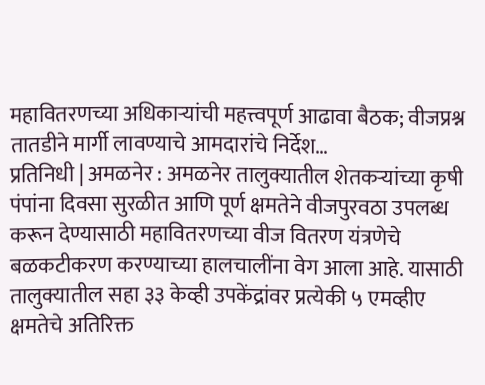महावितरणच्या अधिकाऱ्यांची महत्त्वपूर्ण आढावा बैठक; वीजप्रश्न तातडीने मार्गी लावण्याचे आमदारांचे निर्देश…
प्रतिनिधी | अमळनेर : अमळनेर तालुक्यातील शेतकऱ्यांच्या कृषी पंपांना दिवसा सुरळीत आणि पूर्ण क्षमतेने वीजपुरवठा उपलब्ध करून देण्यासाठी महावितरणच्या वीज वितरण यंत्रणेचे बळकटीकरण करण्याच्या हालचालींना वेग आला आहे. यासाठी तालुक्यातील सहा ३३ केव्ही उपकेंद्रांवर प्रत्येकी ५ एमव्हीए क्षमतेचे अतिरिक्त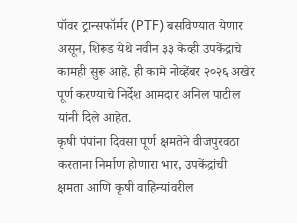पॉवर ट्रान्सफॉर्मर (PTF) बसविण्यात येणार असून, शिरूड येथे नवीन ३३ केव्ही उपकेंद्राचे कामही सुरू आहे. ही कामे नोव्हेंबर २०२६ अखेर पूर्ण करण्याचे निर्देश आमदार अनिल पाटील यांनी दिले आहेत.
कृषी पंपांना दिवसा पूर्ण क्षमतेने वीजपुरवठा करताना निर्माण होणारा भार, उपकेंद्रांची क्षमता आणि कृषी वाहिन्यांवरील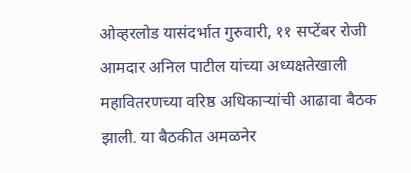ओव्हरलोड यासंदर्भात गुरुवारी, ११ सप्टेंबर रोजी आमदार अनिल पाटील यांच्या अध्यक्षतेखाली महावितरणच्या वरिष्ठ अधिकाऱ्यांची आढावा बैठक झाली. या बैठकीत अमळनेर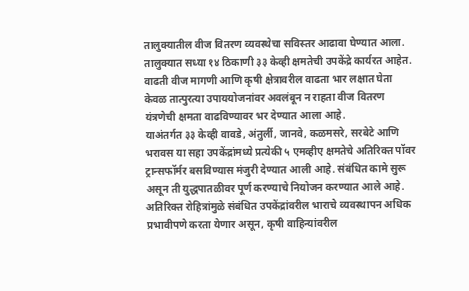तालुक्यातील वीज वितरण व्यवस्थेचा सविस्तर आढावा घेण्यात आला.
तालुक्यात सध्या १४ ठिकाणी ३३ केव्ही क्षमतेची उपकेंद्रे कार्यरत आहेत. वाढती वीज मागणी आणि कृषी क्षेत्रावरील वाढता भार लक्षात घेता केवळ तात्पुरत्या उपाययोजनांवर अवलंबून न राहता वीज वितरण यंत्रणेची क्षमता वाढविण्यावर भर देण्यात आला आहे.
याअंतर्गत ३३ केव्ही वावडे, अंतुर्ली, जानवे, कळमसरे, सरबेटे आणि भरावस या सहा उपकेंद्रांमध्ये प्रत्येकी ५ एमव्हीए क्षमतेचे अतिरिक्त पॉवर ट्रान्सफॉर्मर बसविण्यास मंजुरी देण्यात आली आहे. संबंधित कामे सुरू असून ती युद्धपातळीवर पूर्ण करण्याचे नियोजन करण्यात आले आहे.
अतिरिक्त रोहित्रांमुळे संबंधित उपकेंद्रांवरील भाराचे व्यवस्थापन अधिक प्रभावीपणे करता येणार असून, कृषी वाहिन्यांवरील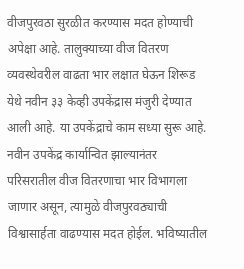वीजपुरवठा सुरळीत करण्यास मदत होण्याची अपेक्षा आहे. तालुक्याच्या वीज वितरण व्यवस्थेवरील वाढता भार लक्षात घेऊन शिरूड येथे नवीन ३३ केव्ही उपकेंद्रास मंजुरी देण्यात आली आहे. या उपकेंद्राचे काम सध्या सुरू आहे.
नवीन उपकेंद्र कार्यान्वित झाल्यानंतर परिसरातील वीज वितरणाचा भार विभागला जाणार असून, त्यामुळे वीजपुरवठ्याची विश्वासार्हता वाढण्यास मदत होईल. भविष्यातील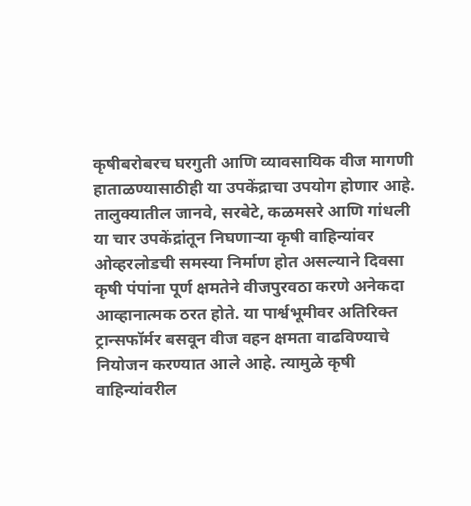कृषीबरोबरच घरगुती आणि व्यावसायिक वीज मागणी हाताळण्यासाठीही या उपकेंद्राचा उपयोग होणार आहे.
तालुक्यातील जानवे, सरबेटे, कळमसरे आणि गांधली या चार उपकेंद्रांतून निघणाऱ्या कृषी वाहिन्यांवर ओव्हरलोडची समस्या निर्माण होत असल्याने दिवसा कृषी पंपांना पूर्ण क्षमतेने वीजपुरवठा करणे अनेकदा आव्हानात्मक ठरत होते. या पार्श्वभूमीवर अतिरिक्त ट्रान्सफॉर्मर बसवून वीज वहन क्षमता वाढविण्याचे नियोजन करण्यात आले आहे. त्यामुळे कृषी वाहिन्यांवरील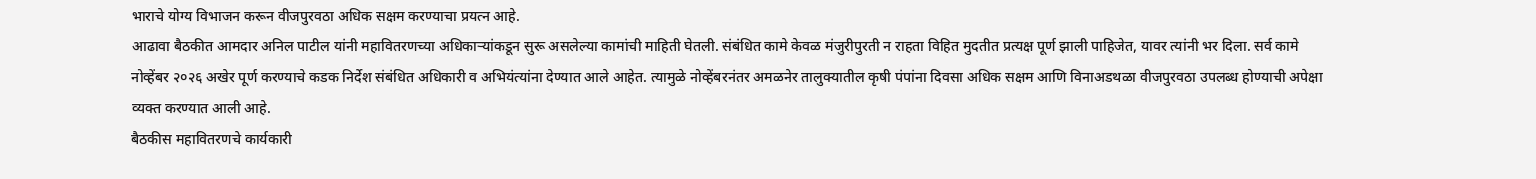भाराचे योग्य विभाजन करून वीजपुरवठा अधिक सक्षम करण्याचा प्रयत्न आहे.
आढावा बैठकीत आमदार अनिल पाटील यांनी महावितरणच्या अधिकाऱ्यांकडून सुरू असलेल्या कामांची माहिती घेतली. संबंधित कामे केवळ मंजुरीपुरती न राहता विहित मुदतीत प्रत्यक्ष पूर्ण झाली पाहिजेत, यावर त्यांनी भर दिला. सर्व कामे नोव्हेंबर २०२६ अखेर पूर्ण करण्याचे कडक निर्देश संबंधित अधिकारी व अभियंत्यांना देण्यात आले आहेत. त्यामुळे नोव्हेंबरनंतर अमळनेर तालुक्यातील कृषी पंपांना दिवसा अधिक सक्षम आणि विनाअडथळा वीजपुरवठा उपलब्ध होण्याची अपेक्षा व्यक्त करण्यात आली आहे.
बैठकीस महावितरणचे कार्यकारी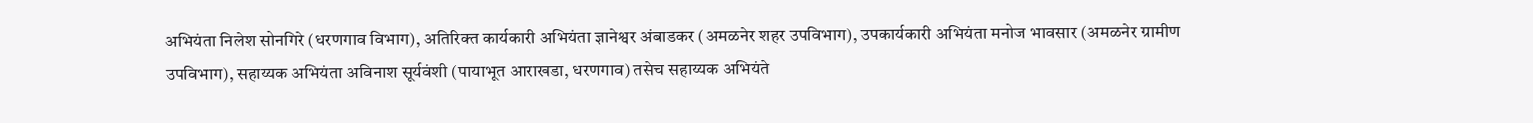अभियंता निलेश सोनगिरे (धरणगाव विभाग), अतिरिक्त कार्यकारी अभियंता ज्ञानेश्वर अंबाडकर (अमळनेर शहर उपविभाग), उपकार्यकारी अभियंता मनोज भावसार (अमळनेर ग्रामीण उपविभाग), सहाय्यक अभियंता अविनाश सूर्यवंशी (पायाभूत आराखडा, धरणगाव) तसेच सहाय्यक अभियंते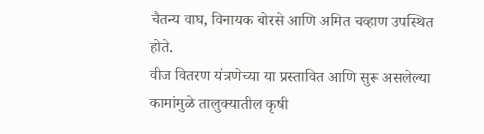चैतन्य वाघ, विनायक बोरसे आणि अमित चव्हाण उपस्थित होते.
वीज वितरण यंत्रणेच्या या प्रस्तावित आणि सुरू असलेल्या कामांमुळे तालुक्यातील कृषी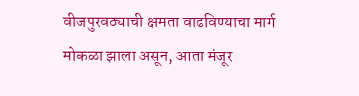वीजपुरवठ्याची क्षमता वाढविण्याचा मार्ग मोकळा झाला असून, आता मंजूर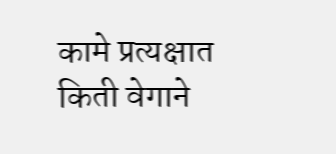कामे प्रत्यक्षात किती वेगाने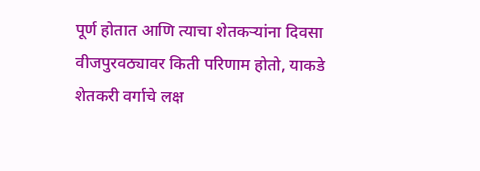पूर्ण होतात आणि त्याचा शेतकऱ्यांना दिवसा वीजपुरवठ्यावर किती परिणाम होतो, याकडे शेतकरी वर्गाचे लक्ष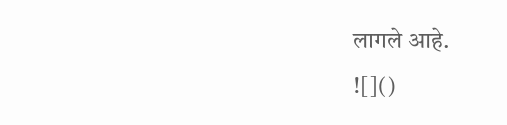लागले आहे.
![]()